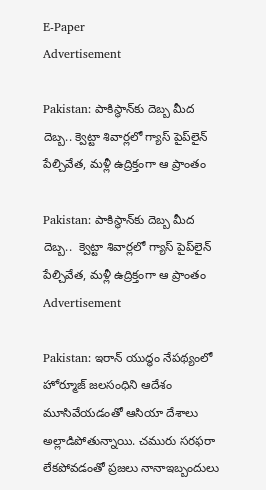E-Paper
Advertisement

Pakistan: పాకిస్థాన్‌కు దెబ్బ మీద దెబ్బ.. క్వెట్టా శివార్లలో గ్యాస్ పైప్‌లైన్‌ పేల్చివేత, మళ్లీ ఉద్రిక్తంగా ఆ ప్రాంతం

Pakistan: పాకిస్థాన్‌కు దెబ్బ మీద దెబ్బ..  క్వెట్టా శివార్లలో గ్యాస్ పైప్‌లైన్‌ పేల్చివేత, మళ్లీ ఉద్రిక్తంగా ఆ ప్రాంతం
Advertisement

Pakistan: ఇరాన్ యుద్ధం నేపథ్యంలో హోర్మూజ్ జలసంధిని ఆదేశం మూసివేయడంతో ఆసియా దేశాలు అల్లాడిపోతున్నాయి. చమురు సరఫరా లేకపోవడంతో ప్రజలు నానాఇబ్బందులు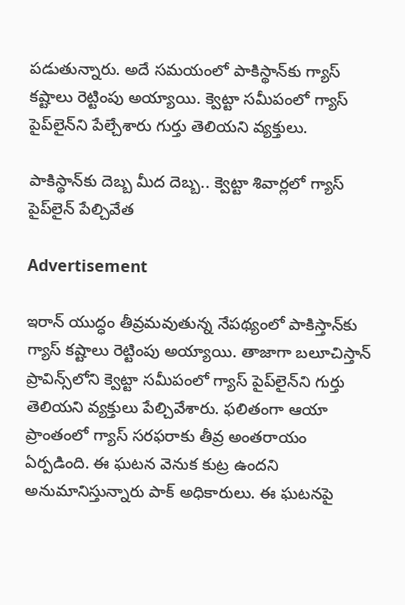పడుతున్నారు. అదే సమయంలో పాకిస్థాన్‌కు గ్యాస్ కష్టాలు రెట్టింపు అయ్యాయి. క్వెట్టా సమీపంలో గ్యాస్ పైప్‌లైన్‌ని పేల్చేశారు గుర్తు తెలియని వ్యక్తులు.

పాకిస్థాన్‌కు దెబ్బ మీద దెబ్బ.. క్వెట్టా శివార్లలో గ్యాస్ పైప్‌లైన్‌ పేల్చివేత

Advertisement

ఇరాన్ యుద్ధం తీవ్రమవుతున్న నేపథ్యంలో పాకిస్తాన్‌కు గ్యాస్ కష్టాలు రెట్టింపు అయ్యాయి. తాజాగా బలూచిస్తాన్ ప్రావిన్స్‌లోని క్వెట్టా సమీపంలో గ్యాస్ పైప్‌లైన్‌ని గుర్తు తెలియని వ్యక్తులు పేల్చివేశారు. ఫలితంగా ఆయా ప్రాంతంలో గ్యాస్ సరఫరాకు తీవ్ర అంతరాయం ఏర్పడింది. ఈ ఘటన వెనుక కుట్ర ఉందని అనుమానిస్తున్నారు పాక్ అధికారులు. ఈ ఘటనపై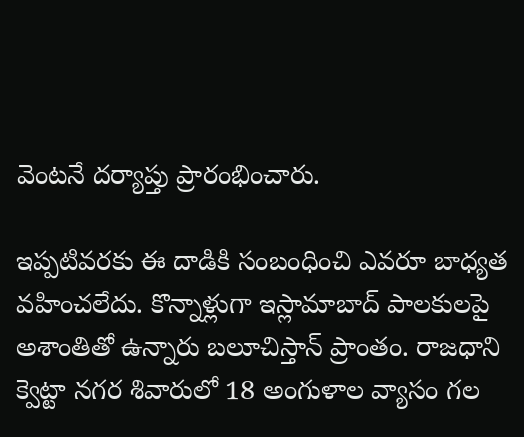వెంటనే దర్యాప్తు ప్రారంభించారు.

ఇప్పటివరకు ఈ దాడికి సంబంధించి ఎవరూ బాధ్యత వహించలేదు. కొన్నాళ్లుగా ఇస్లామాబాద్ పాలకులపై అశాంతితో ఉన్నారు బలూచిస్తాన్ ప్రాంతం. రాజధాని క్వెట్టా నగర శివారులో 18 అంగుళాల వ్యాసం గల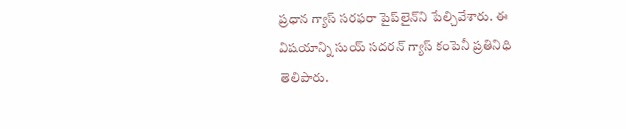ప్రధాన గ్యాస్ సరఫరా పైప్‌లైన్‌ని పేల్చివేశారు. ఈ విషయాన్ని సుయ్ సదరన్ గ్యాస్ కంపెనీ ప్రతినిధి తెలిపారు.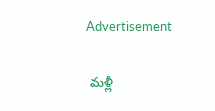Advertisement

 మళ్లీ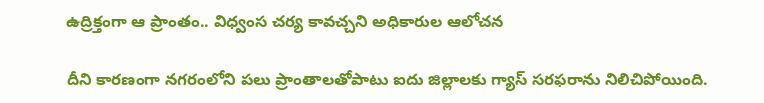ఉద్రిక్తంగా ఆ ప్రాంతం.. విధ్వంస చర్య కావచ్చని అధికారుల ఆలోచన

దీని కారణంగా నగరంలోని పలు ప్రాంతాలతోపాటు ఐదు జిల్లాలకు గ్యాస్ సరఫరాను నిలిచిపోయింది.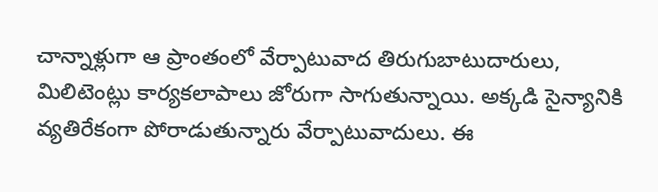చాన్నాళ్లుగా ఆ ప్రాంతంలో వేర్పాటువాద తిరుగుబాటుదారులు, మిలిటెంట్లు కార్యకలాపాలు జోరుగా సాగుతున్నాయి. అక్కడి సైన్యానికి వ్యతిరేకంగా పోరాడుతున్నారు వేర్పాటువాదులు. ఈ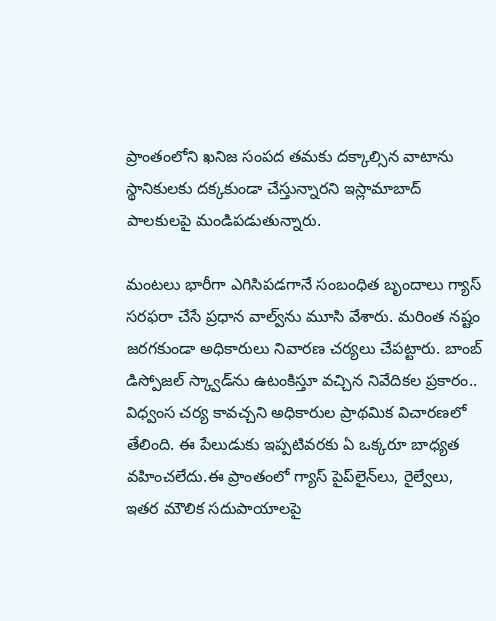ప్రాంతంలోని ఖనిజ సంపద తమకు దక్కాల్సిన వాటాను స్థానికులకు దక్కకుండా చేస్తున్నారని ఇస్లామాబాద్‌ పాలకులపై మండిపడుతున్నారు.

మంటలు భారీగా ఎగిసిపడగానే సంబంధిత బృందాలు గ్యాస్ సరఫరా చేసే ప్రధాన వాల్వ్‌ను మూసి వేశారు. మరింత నష్టం జరగకుండా అధికారులు నివారణ చర్యలు చేపట్టారు. బాంబ్ డిస్పోజల్ స్క్వాడ్‌ను ఉటంకిస్తూ వచ్చిన నివేదికల ప్రకారం.. విధ్వంస చర్య కావచ్చని అధికారుల ప్రాథమిక విచారణలో తేలింది. ఈ పేలుడుకు ఇప్పటివరకు ఏ ఒక్కరూ బాధ్యత వహించలేదు.ఈ ప్రాంతంలో గ్యాస్ పైప్‌లైన్‌లు, రైల్వేలు, ఇతర మౌలిక సదుపాయాలపై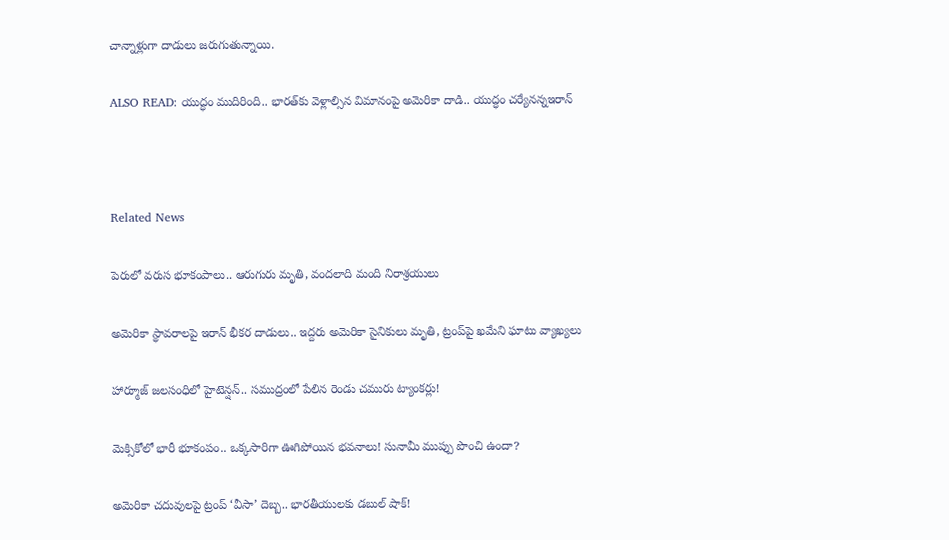చాన్నాళ్లుగా దాడులు జరుగుతున్నాయి.

ALSO READ: యుద్ధం ముదిరింది.. భారత్‌కు వెళ్లాల్సిన విమానంపై అమెరికా దాడి.. యుద్ధం చర్యేనన్నఇరాన్



Related News

పెరులో వరుస భూకంపాలు.. ఆరుగురు మృతి, వందలాది మంది నిరాశ్రయులు

అమెరికా స్థావరాలపై ఇరాన్ భీకర దాడులు.. ఇద్దరు అమెరికా సైనికులు మృతి, ట్రంప్‌పై ఖమేని ఘాటు వ్యాఖ్యలు

హార్మూజ్ జలసంధిలో హైటెన్షన్.. సముద్రంలో పేలిన రెండు చమురు ట్యాంకర్లు!

మెక్సికోలో భారీ భూకంపం.. ఒక్కసారిగా ఊగిపోయిన భవనాలు! సునామీ ముప్పు పొంచి ఉందా?

అమెరికా చదువులపై ట్రంప్ ‘వీసా’ దెబ్బ.. భారతీయులకు డబుల్ షాక్!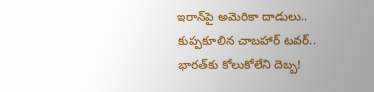ఇరాన్‌పై అమెరికా దాడులు.. కుప్పకూలిన చాబహార్ టవర్.. భారత్‌కు కోలుకోలేని దెబ్బ!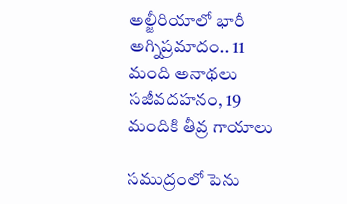అల్జీరియాలో భారీ అగ్నిప్రమాదం.. 11 మంది అనాథలు సజీవదహనం, 19 మందికి తీవ్ర గాయాలు

సముద్రంలో పెను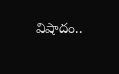విషాదం..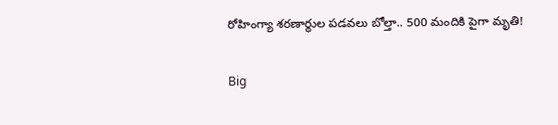రోహింగ్యా శరణార్థుల పడవలు బోల్తా.. 500 మందికి పైగా మృతి!

Big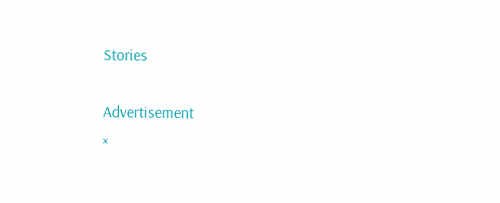Stories

Advertisement
×